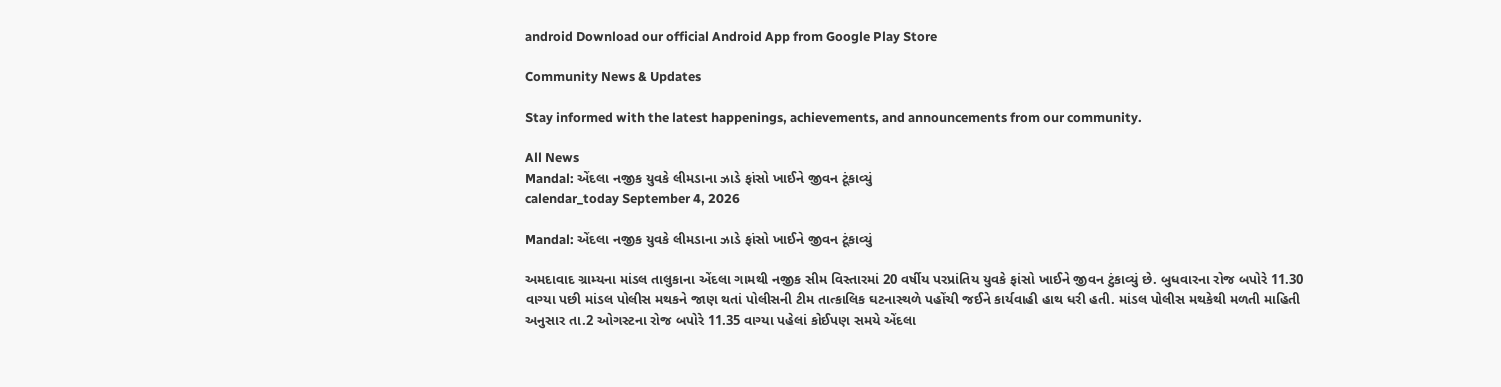android Download our official Android App from Google Play Store

Community News & Updates

Stay informed with the latest happenings, achievements, and announcements from our community.

All News
Mandal: એંદલા નજીક યુવકે લીમડાના ઝાડે ફાંસો ખાઈને જીવન ટૂંકાવ્યું
calendar_today September 4, 2026

Mandal: એંદલા નજીક યુવકે લીમડાના ઝાડે ફાંસો ખાઈને જીવન ટૂંકાવ્યું

અમદાવાદ ગ્રામ્યના માંડલ તાલુકાના એંદલા ગામથી નજીક સીમ વિસ્તારમાં 20 વર્ષીય પરપ્રાંતિય યુવકે ફાંસો ખાઈને જીવન ટુંકાવ્યું છે. બુધવારના રોજ બપોરે 11.30 વાગ્યા પછી માંડલ પોલીસ મથકને જાણ થતાં પોલીસની ટીમ તાત્કાલિક ઘટનાસ્થળે પહોંચી જઈને કાર્યવાહી હાથ ધરી હતી. માંડલ પોલીસ મથકેથી મળતી માહિતી અનુસાર તા.2 ઓગસ્ટના રોજ બપોરે 11.35 વાગ્યા પહેલાં કોઈપણ સમયે એંદલા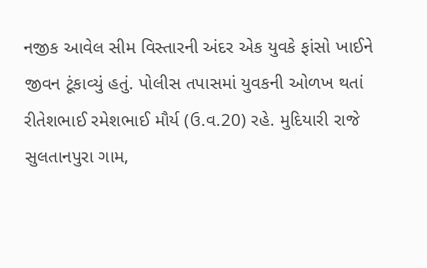નજીક આવેલ સીમ વિસ્તારની અંદર એક યુવકે ફાંસો ખાઈને જીવન ટૂંકાવ્યું હતું. પોલીસ તપાસમાં યુવકની ઓળખ થતાં રીતેશભાઈ રમેશભાઈ મૌર્ય (ઉ.વ.20) રહે. મુદિયારી રાજે સુલતાનપુરા ગામ,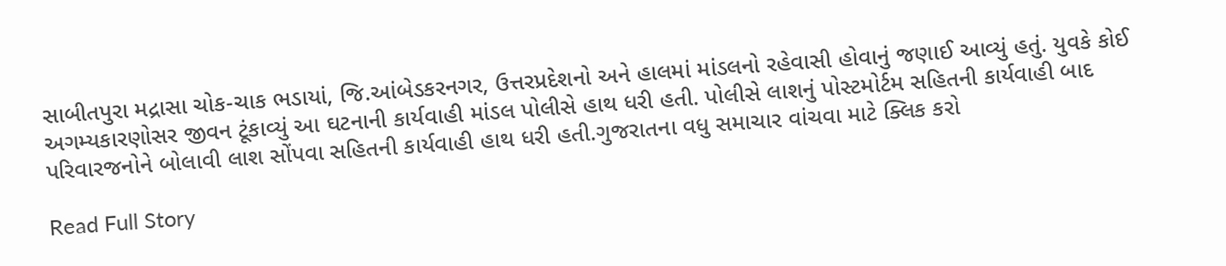સાબીતપુરા મદ્રાસા ચોક-ચાક ભડાયાં, જિ.આંબેડકરનગર, ઉત્તરપ્રદેશનો અને હાલમાં માંડલનો રહેવાસી હોવાનું જણાઈ આવ્યું હતું. યુવકે કોઈ અગમ્યકારણોસર જીવન ટૂંકાવ્યું આ ઘટનાની કાર્યવાહી માંડલ પોલીસે હાથ ધરી હતી. પોલીસે લાશનું પોસ્ટમોર્ટમ સહિતની કાર્યવાહી બાદ પરિવારજનોને બોલાવી લાશ સોંપવા સહિતની કાર્યવાહી હાથ ધરી હતી.ગુજરાતના વધુ સમાચાર વાંચવા માટે ક્લિક કરો

Read Full Story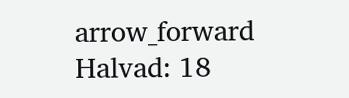arrow_forward
Halvad: 18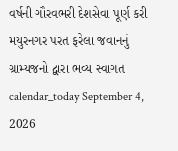વર્ષની ગૌરવભરી દેશસેવા પૂર્ણ કરી મયુરનગર પરત ફરેલા જવાનનું ગ્રામ્યજનો દ્વારા ભવ્ય સ્વાગત
calendar_today September 4, 2026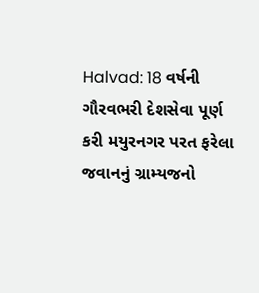Halvad: 18 વર્ષની ગૌરવભરી દેશસેવા પૂર્ણ કરી મયુરનગર પરત ફરેલા જવાનનું ગ્રામ્યજનો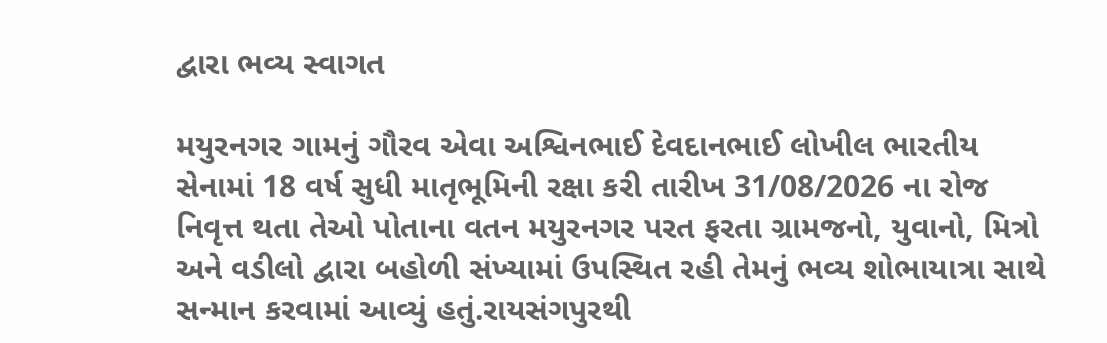દ્વારા ભવ્ય સ્વાગત

મયુરનગર ગામનું ગૌરવ એવા અશ્વિનભાઈ દેવદાનભાઈ લોખીલ ભારતીય સેનામાં 18 વર્ષ સુધી માતૃભૂમિની રક્ષા કરી તારીખ 31/08/2026 ના રોજ નિવૃત્ત થતા તેઓ પોતાના વતન મયુરનગર પરત ફરતા ગ્રામજનો, યુવાનો, મિત્રો અને વડીલો દ્વારા બહોળી સંખ્યામાં ઉપસ્થિત રહી તેમનું ભવ્ય શોભાયાત્રા સાથે સન્માન કરવામાં આવ્યું હતું.રાયસંગપુરથી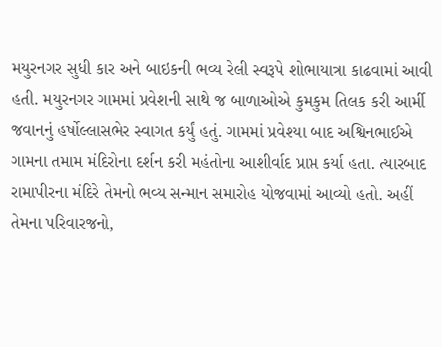મયુરનગર સુધી કાર અને બાઇકની ભવ્ય રેલી સ્વરૂપે શોભાયાત્રા કાઢવામાં આવી હતી. મયુરનગર ગામમાં પ્રવેશની સાથે જ બાળાઓએ કુમકુમ તિલક કરી આર્મી જવાનનું હર્ષોલ્લાસભેર સ્વાગત કર્યું હતું. ગામમાં પ્રવેશ્યા બાદ અશ્વિનભાઈએ ગામના તમામ મંદિરોના દર્શન કરી મહંતોના આશીર્વાદ પ્રાપ્ત કર્યા હતા. ત્યારબાદ રામાપીરના મંદિરે તેમનો ભવ્ય સન્માન સમારોહ યોજવામાં આવ્યો હતો. અહીં તેમના પરિવારજનો,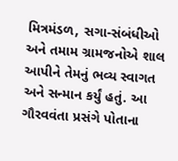મિત્રમંડળ, સગા-સંબંધીઓ અને તમામ ગ્રામજનોએ શાલ આપીને તેમનું ભવ્ય સ્વાગત અને સન્માન કર્યું હતું. આ ગૌરવવંતા પ્રસંગે પોતાના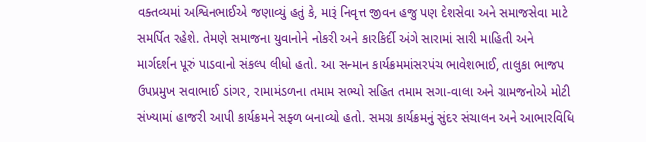વક્તવ્યમાં અશ્વિનભાઈએ જણાવ્યું હતું કે, મારૂં નિવૃત્ત જીવન હજુ પણ દેશસેવા અને સમાજસેવા માટે સમર્પિત રહેશે. તેમણે સમાજના યુવાનોને નોકરી અને કારકિર્દી અંગે સારામાં સારી માહિતી અને માર્ગદર્શન પૂરું પાડવાનો સંકલ્પ લીધો હતો. આ સન્માન કાર્યક્રમમાંસરપંચ ભાવેશભાઈ, તાલુકા ભાજપ ઉપપ્રમુખ સવાભાઈ ડાંગર, રામામંડળના તમામ સભ્યો સહિત તમામ સગા-વાલા અને ગ્રામજનોએ મોટી સંખ્યામાં હાજરી આપી કાર્યક્રમને સફ્ળ બનાવ્યો હતો. સમગ્ર કાર્યક્રમનું સુંદર સંચાલન અને આભારવિધિ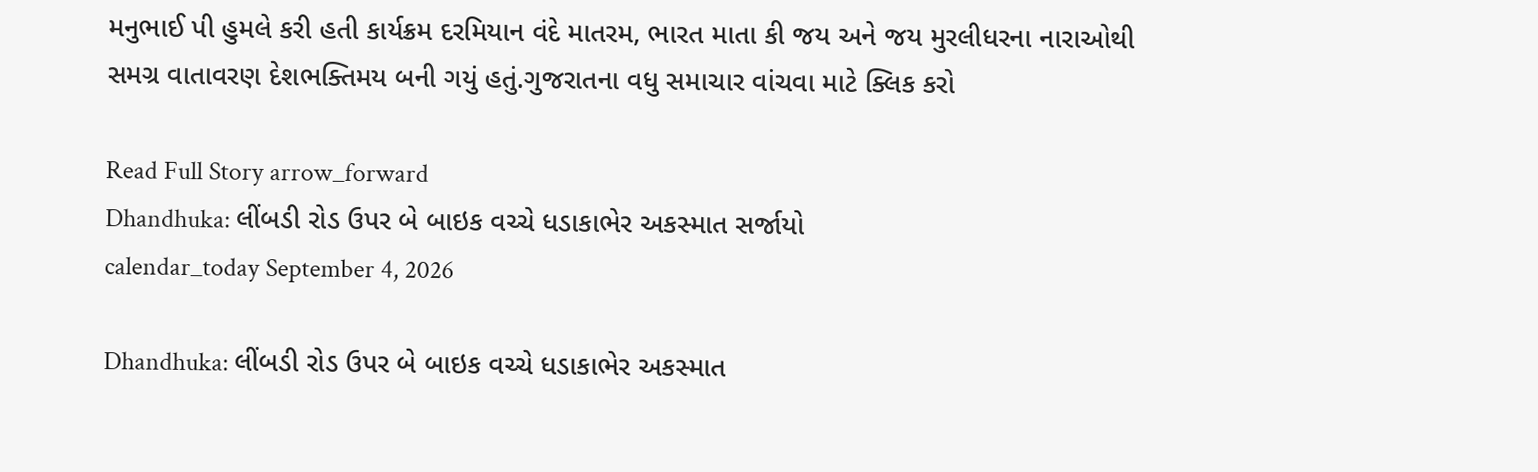મનુભાઈ પી હુમલે કરી હતી કાર્યક્રમ દરમિયાન વંદે માતરમ, ભારત માતા કી જય અને જય મુરલીધરના નારાઓથી સમગ્ર વાતાવરણ દેશભક્તિમય બની ગયું હતું.ગુજરાતના વધુ સમાચાર વાંચવા માટે ક્લિક કરો

Read Full Story arrow_forward
Dhandhuka: લીંબડી રોડ ઉપર બે બાઇક વચ્ચે ધડાકાભેર અકસ્માત સર્જાયો
calendar_today September 4, 2026

Dhandhuka: લીંબડી રોડ ઉપર બે બાઇક વચ્ચે ધડાકાભેર અકસ્માત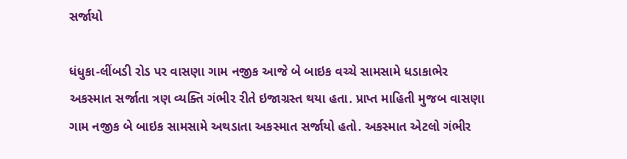સર્જાયો

ધંધુકા-લીંબડી રોડ પર વાસણા ગામ નજીક આજે બે બાઇક વચ્ચે સામસામે ધડાકાભેર અકસ્માત સર્જાતા ત્રણ વ્યક્તિ ગંભીર રીતે ઇજાગ્રસ્ત થયા હતા. પ્રાપ્ત માહિતી મુજબ વાસણા ગામ નજીક બે બાઇક સામસામે અથડાતા અકસ્માત સર્જાયો હતો. અકસ્માત એટલો ગંભીર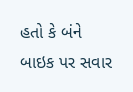હતો કે બંને બાઇક પર સવાર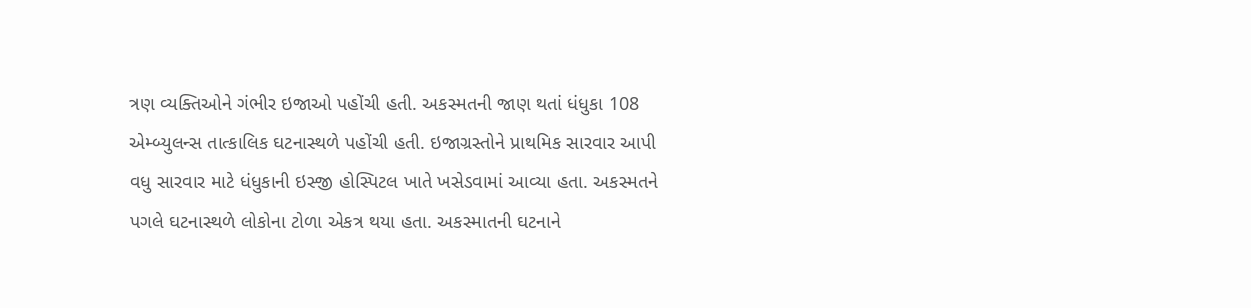ત્રણ વ્યક્તિઓને ગંભીર ઇજાઓ પહોંચી હતી. અકસ્મતની જાણ થતાં ધંધુકા 108 એમ્બ્યુલન્સ તાત્કાલિક ઘટનાસ્થળે પહોંચી હતી. ઇજાગ્રસ્તોને પ્રાથમિક સારવાર આપી વધુ સારવાર માટે ધંધુકાની ઇસ્જી હોસ્પિટલ ખાતે ખસેડવામાં આવ્યા હતા. અકસ્મતને પગલે ઘટનાસ્થળે લોકોના ટોળા એકત્ર થયા હતા. અકસ્માતની ઘટનાને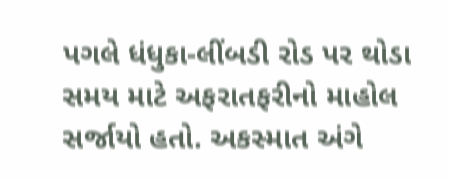પગલે ધંધુકા-લીંબડી રોડ પર થોડા સમય માટે અફરાતફરીનો માહોલ સર્જાયો હતો. અકસ્માત અંગે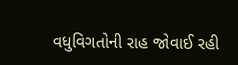વધુવિગતોની રાહ જોવાઈ રહી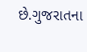છે.ગુજરાતના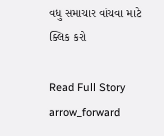વધુ સમાચાર વાંચવા માટે ક્લિક કરો

Read Full Story arrow_forward